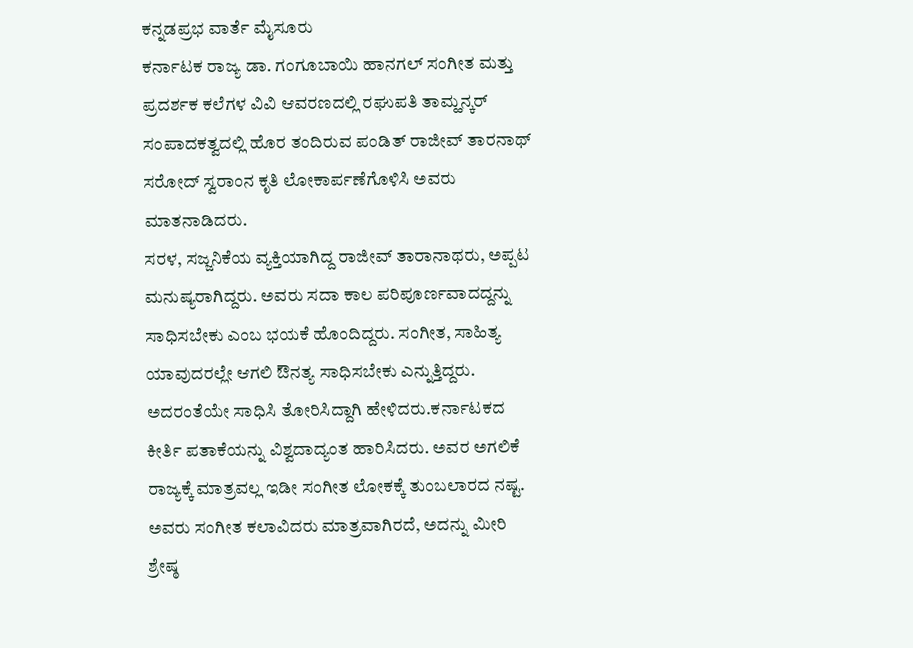ಕನ್ನಡಪ್ರಭ ವಾರ್ತೆ ಮೈಸೂರು
ಕರ್ನಾಟಕ ರಾಜ್ಯ ಡಾ. ಗಂಗೂಬಾಯಿ ಹಾನಗಲ್ ಸಂಗೀತ ಮತ್ತು ಪ್ರದರ್ಶಕ ಕಲೆಗಳ ವಿವಿ ಆವರಣದಲ್ಲಿ ರಘುಪತಿ ತಾಮ್ಹನ್ಕರ್ ಸಂಪಾದಕತ್ವದಲ್ಲಿ ಹೊರ ತಂದಿರುವ ಪಂಡಿತ್ ರಾಜೀವ್ ತಾರನಾಥ್ ಸರೋದ್ ಸ್ವರಾಂನ ಕೃತಿ ಲೋಕಾರ್ಪಣೆಗೊಳಿಸಿ ಅವರು ಮಾತನಾಡಿದರು.
ಸರಳ, ಸಜ್ಜನಿಕೆಯ ವ್ಯಕ್ತಿಯಾಗಿದ್ದ ರಾಜೀವ್ ತಾರಾನಾಥರು, ಅಪ್ಪಟ ಮನುಷ್ಯರಾಗಿದ್ದರು. ಅವರು ಸದಾ ಕಾಲ ಪರಿಪೂರ್ಣವಾದದ್ದನ್ನು ಸಾಧಿಸಬೇಕು ಎಂಬ ಭಯಕೆ ಹೊಂದಿದ್ದರು. ಸಂಗೀತ, ಸಾಹಿತ್ಯ ಯಾವುದರಲ್ಲೇ ಆಗಲಿ ಔನತ್ಯ ಸಾಧಿಸಬೇಕು ಎನ್ನುತ್ತಿದ್ದರು. ಅದರಂತೆಯೇ ಸಾಧಿಸಿ ತೋರಿಸಿದ್ದಾಗಿ ಹೇಳಿದರು.ಕರ್ನಾಟಕದ ಕೀರ್ತಿ ಪತಾಕೆಯನ್ನು ವಿಶ್ವದಾದ್ಯಂತ ಹಾರಿಸಿದರು. ಅವರ ಅಗಲಿಕೆ ರಾಜ್ಯಕ್ಕೆ ಮಾತ್ರವಲ್ಲ ಇಡೀ ಸಂಗೀತ ಲೋಕಕ್ಕೆ ತುಂಬಲಾರದ ನಷ್ಟ. ಅವರು ಸಂಗೀತ ಕಲಾವಿದರು ಮಾತ್ರವಾಗಿರದೆ, ಅದನ್ನು ಮೀರಿ ಶ್ರೇಷ್ಠ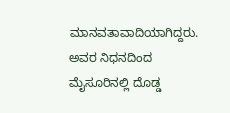ಮಾನವತಾವಾದಿಯಾಗಿದ್ದರು. ಅವರ ನಿಧನದಿಂದ ಮೈಸೂರಿನಲ್ಲಿ ದೊಡ್ಡ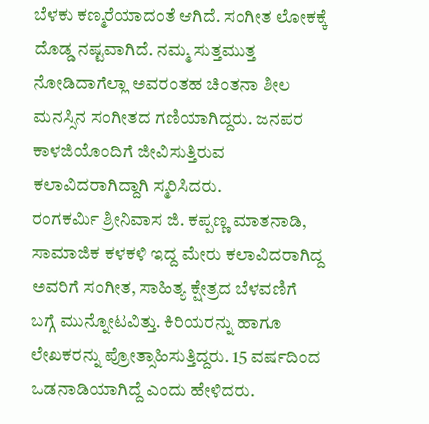ಬೆಳಕು ಕಣ್ಮರೆಯಾದಂತೆ ಆಗಿದೆ. ಸಂಗೀತ ಲೋಕಕ್ಕೆ ದೊಡ್ಡ ನಷ್ಟವಾಗಿದೆ. ನಮ್ಮ ಸುತ್ತಮುತ್ತ ನೋಡಿದಾಗೆಲ್ಲಾ ಅವರಂತಹ ಚಿಂತನಾ ಶೀಲ ಮನಸ್ಸಿನ ಸಂಗೀತದ ಗಣಿಯಾಗಿದ್ದರು. ಜನಪರ ಕಾಳಜಿಯೊಂದಿಗೆ ಜೀವಿಸುತ್ತಿರುವ ಕಲಾವಿದರಾಗಿದ್ದಾಗಿ ಸ್ಮರಿಸಿದರು.
ರಂಗಕರ್ಮಿ ಶ್ರೀನಿವಾಸ ಜಿ. ಕಪ್ಪಣ್ಣ ಮಾತನಾಡಿ, ಸಾಮಾಜಿಕ ಕಳಕಳಿ ಇದ್ದ ಮೇರು ಕಲಾವಿದರಾಗಿದ್ದ ಅವರಿಗೆ ಸಂಗೀತ, ಸಾಹಿತ್ಯ ಕ್ಷೇತ್ರದ ಬೆಳವಣಿಗೆ ಬಗ್ಗೆ ಮುನ್ನೋಟವಿತ್ತು. ಕಿರಿಯರನ್ನು ಹಾಗೂ ಲೇಖಕರನ್ನು ಪ್ರೋತ್ಸಾಹಿಸುತ್ತಿದ್ದರು. 15 ವರ್ಷದಿಂದ ಒಡನಾಡಿಯಾಗಿದ್ದೆ ಎಂದು ಹೇಳಿದರು.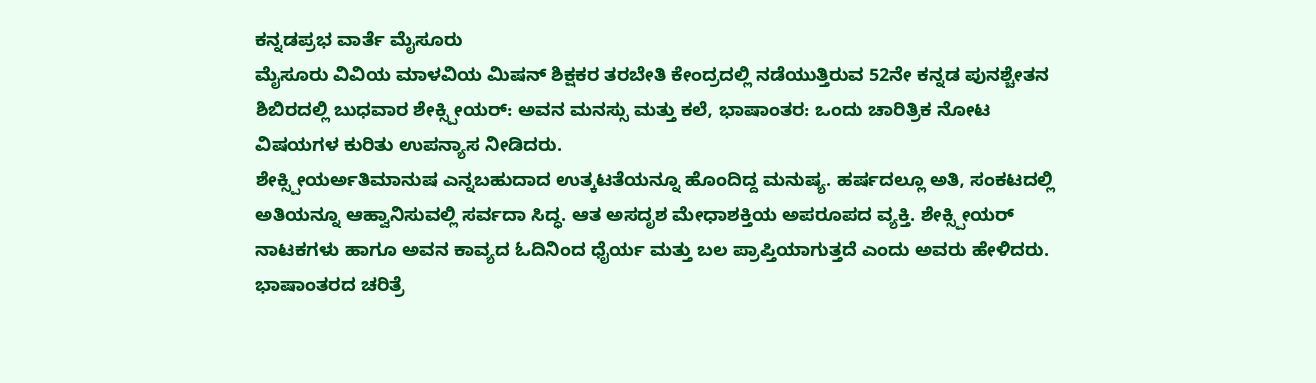ಕನ್ನಡಪ್ರಭ ವಾರ್ತೆ ಮೈಸೂರು
ಮೈಸೂರು ವಿವಿಯ ಮಾಳವಿಯ ಮಿಷನ್ ಶಿಕ್ಷಕರ ತರಬೇತಿ ಕೇಂದ್ರದಲ್ಲಿ ನಡೆಯುತ್ತಿರುವ 52ನೇ ಕನ್ನಡ ಪುನಶ್ಚೇತನ ಶಿಬಿರದಲ್ಲಿ ಬುಧವಾರ ಶೇಕ್ಸ್ಪೀಯರ್: ಅವನ ಮನಸ್ಸು ಮತ್ತು ಕಲೆ, ಭಾಷಾಂತರ: ಒಂದು ಚಾರಿತ್ರಿಕ ನೋಟ ವಿಷಯಗಳ ಕುರಿತು ಉಪನ್ಯಾಸ ನೀಡಿದರು.
ಶೇಕ್ಸ್ಪೀಯರ್ಅತಿಮಾನುಷ ಎನ್ನಬಹುದಾದ ಉತ್ಕಟತೆಯನ್ನೂ ಹೊಂದಿದ್ದ ಮನುಷ್ಯ. ಹರ್ಷದಲ್ಲೂ ಅತಿ, ಸಂಕಟದಲ್ಲಿ ಅತಿಯನ್ನೂ ಆಹ್ವಾನಿಸುವಲ್ಲಿ ಸರ್ವದಾ ಸಿದ್ಧ. ಆತ ಅಸದೃಶ ಮೇಧಾಶಕ್ತಿಯ ಅಪರೂಪದ ವ್ಯಕ್ತಿ. ಶೇಕ್ಸ್ಪೀಯರ್ ನಾಟಕಗಳು ಹಾಗೂ ಅವನ ಕಾವ್ಯದ ಓದಿನಿಂದ ಧೈರ್ಯ ಮತ್ತು ಬಲ ಪ್ರಾಪ್ತಿಯಾಗುತ್ತದೆ ಎಂದು ಅವರು ಹೇಳಿದರು.
ಭಾಷಾಂತರದ ಚರಿತ್ರೆ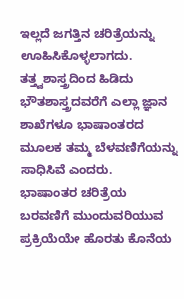ಇಲ್ಲದೆ ಜಗತ್ತಿನ ಚರಿತ್ರೆಯನ್ನು ಊಹಿಸಿಕೊಳ್ಳಲಾಗದು. ತತ್ತ್ವಶಾಸ್ತ್ರದಿಂದ ಹಿಡಿದು ಭೌತಶಾಸ್ತ್ರದವರೆಗೆ ಎಲ್ಲಾ ಜ್ಞಾನ ಶಾಖೆಗಳೂ ಭಾಷಾಂತರದ ಮೂಲಕ ತಮ್ಮ ಬೆಳವಣಿಗೆಯನ್ನು ಸಾಧಿಸಿವೆ ಎಂದರು.
ಭಾಷಾಂತರ ಚರಿತ್ರೆಯ ಬರವಣಿಗೆ ಮುಂದುವರಿಯುವ ಪ್ರಕ್ರಿಯೆಯೇ ಹೊರತು ಕೊನೆಯ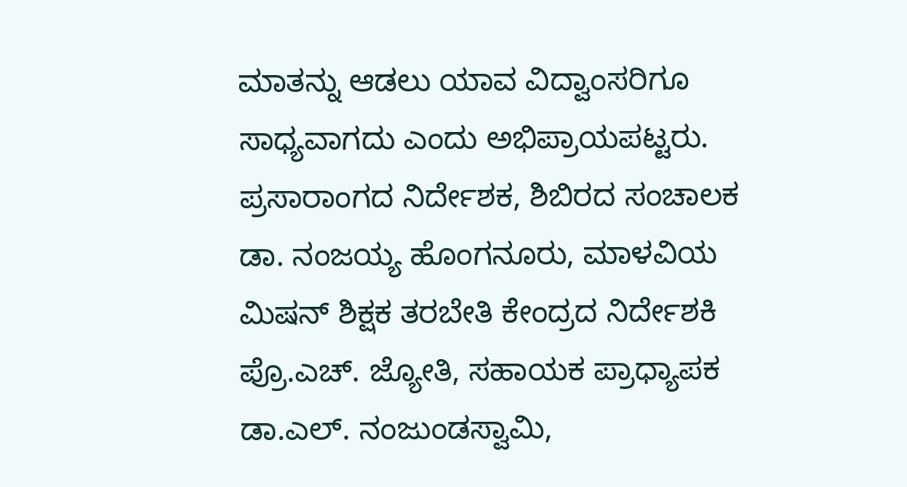ಮಾತನ್ನು ಆಡಲು ಯಾವ ವಿದ್ವಾಂಸರಿಗೂ ಸಾಧ್ಯವಾಗದು ಎಂದು ಅಭಿಪ್ರಾಯಪಟ್ಟರು.
ಪ್ರಸಾರಾಂಗದ ನಿರ್ದೇಶಕ, ಶಿಬಿರದ ಸಂಚಾಲಕ ಡಾ. ನಂಜಯ್ಯ ಹೊಂಗನೂರು, ಮಾಳವಿಯ ಮಿಷನ್ ಶಿಕ್ಷಕ ತರಬೇತಿ ಕೇಂದ್ರದ ನಿರ್ದೇಶಕಿ ಪ್ರೊ.ಎಚ್. ಜ್ಯೋತಿ, ಸಹಾಯಕ ಪ್ರಾಧ್ಯಾಪಕ ಡಾ.ಎಲ್. ನಂಜುಂಡಸ್ವಾಮಿ,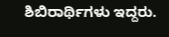ಶಿಬಿರಾರ್ಥಿಗಳು ಇದ್ದರು.